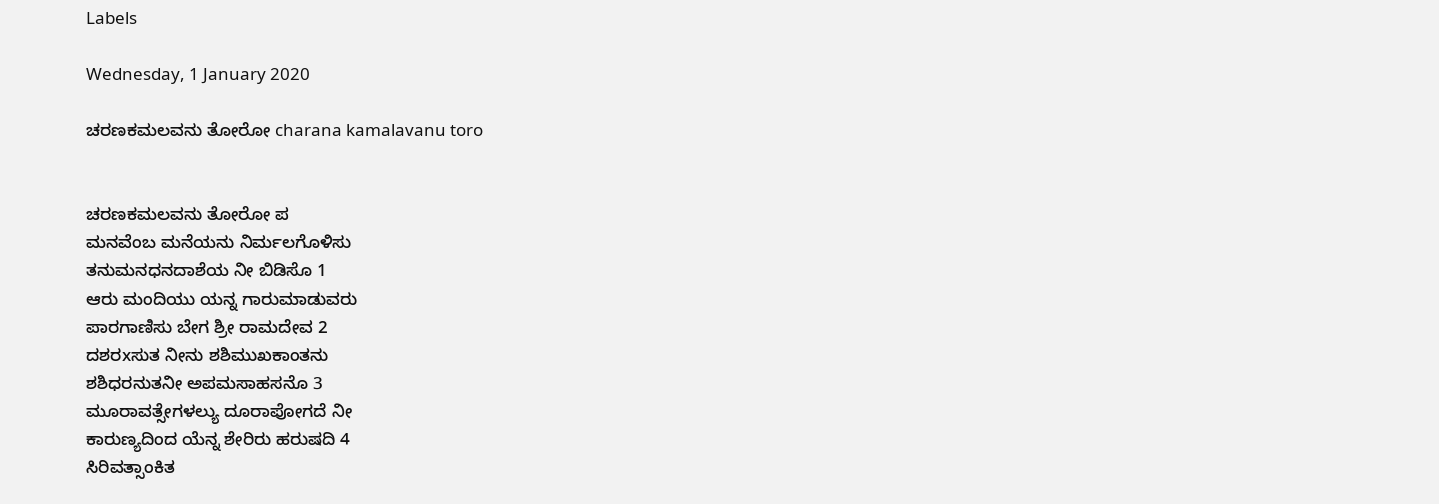Labels

Wednesday, 1 January 2020

ಚರಣಕಮಲವನು ತೋರೋ charana kamalavanu toro


ಚರಣಕಮಲವನು ತೋರೋ ಪ
ಮನವೆಂಬ ಮನೆಯನು ನಿರ್ಮಲಗೊಳಿಸು
ತನುಮನಧನದಾಶೆಯ ನೀ ಬಿಡಿಸೊ 1
ಆರು ಮಂದಿಯು ಯನ್ನ ಗಾರುಮಾಡುವರು
ಪಾರಗಾಣಿಸು ಬೇಗ ಶ್ರೀ ರಾಮದೇವ 2
ದಶರxಸುತ ನೀನು ಶಶಿಮುಖಕಾಂತನು
ಶಶಿಧರನುತನೀ ಅಪಮಸಾಹಸನೊ 3
ಮೂರಾವತ್ಸೇಗಳಲ್ಯು ದೂರಾಪೋಗದೆ ನೀ
ಕಾರುಣ್ಯದಿಂದ ಯೆನ್ನ ಶೇರಿರು ಹರುಷದಿ 4
ಸಿರಿವತ್ಸಾಂಕಿತ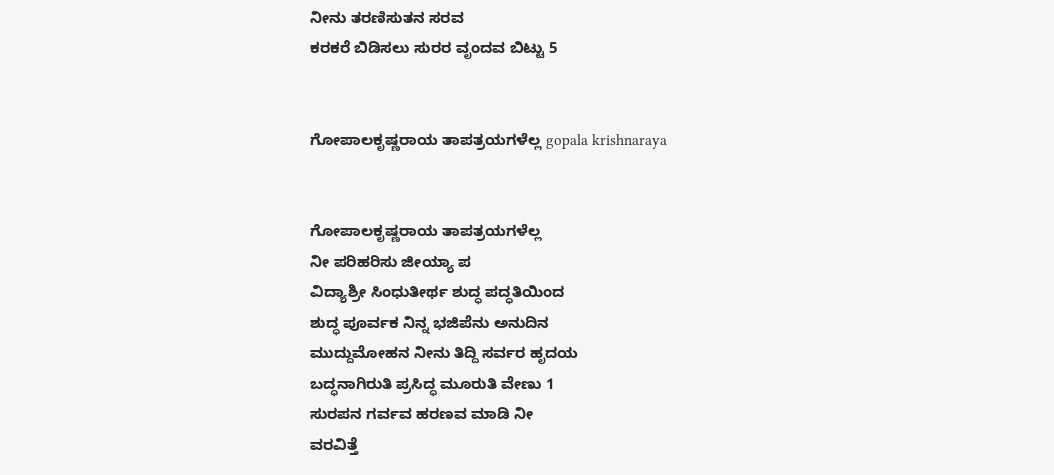ನೀನು ತರಣಿಸುತನ ಸರವ
ಕರಕರೆ ಬಿಡಿಸಲು ಸುರರ ವೃಂದವ ಬಿಟ್ಟು 5


ಗೋಪಾಲಕೃಷ್ಣರಾಯ ತಾಪತ್ರಯಗಳೆಲ್ಲ gopala krishnaraya


ಗೋಪಾಲಕೃಷ್ಣರಾಯ ತಾಪತ್ರಯಗಳೆಲ್ಲ
ನೀ ಪರಿಹರಿಸು ಜೀಯ್ಯಾ ಪ
ವಿದ್ಯಾಶ್ರೀ ಸಿಂಧುತೀರ್ಥ ಶುದ್ಧ ಪದ್ಧತಿಯಿಂದ
ಶುದ್ಧ ಪೂರ್ವಕ ನಿನ್ನ ಭಜಿಪೆನು ಅನುದಿನ
ಮುದ್ದುಮೋಹನ ನೀನು ತಿದ್ದಿ ಸರ್ವರ ಹೃದಯ
ಬದ್ಧನಾಗಿರುತಿ ಪ್ರಸಿದ್ಧ ಮೂರುತಿ ವೇಣು 1
ಸುರಪನ ಗರ್ವವ ಹರಣವ ಮಾಡಿ ನೀ
ವರವಿತ್ತೆ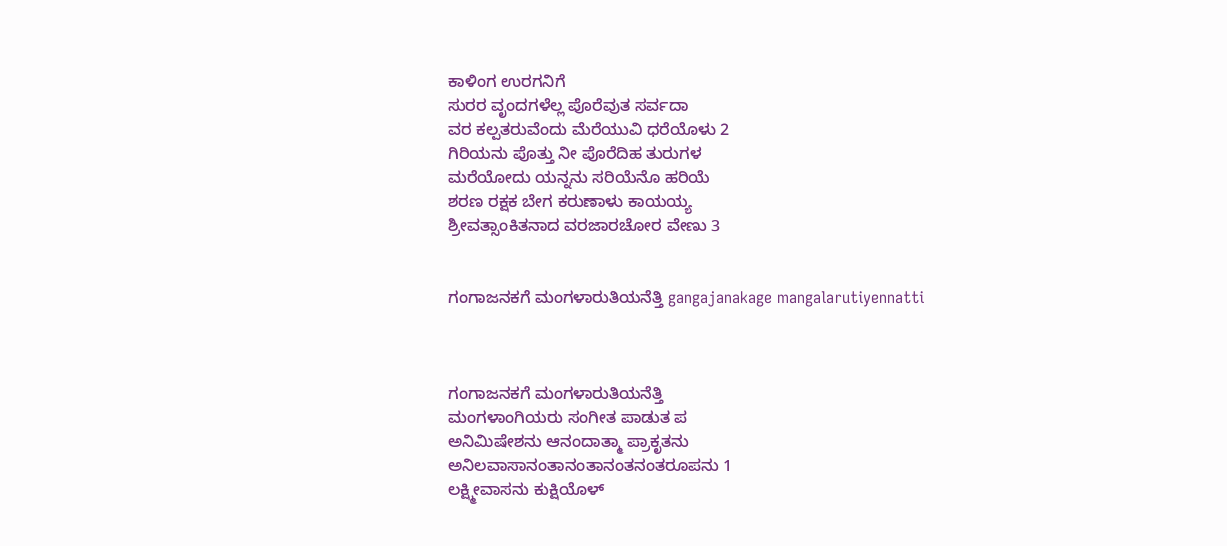ಕಾಳಿಂಗ ಉರಗನಿಗೆ
ಸುರರ ವೃಂದಗಳೆಲ್ಲ ಪೊರೆವುತ ಸರ್ವದಾ
ವರ ಕಲ್ಪತರುವೆಂದು ಮೆರೆಯುವಿ ಧರೆಯೊಳು 2
ಗಿರಿಯನು ಪೊತ್ತು ನೀ ಪೊರೆದಿಹ ತುರುಗಳ
ಮರೆಯೋದು ಯನ್ನನು ಸರಿಯೆನೊ ಹರಿಯೆ
ಶರಣ ರಕ್ಷಕ ಬೇಗ ಕರುಣಾಳು ಕಾಯಯ್ಯ
ಶ್ರೀವತ್ಸಾಂಕಿತನಾದ ವರಜಾರಚೋರ ವೇಣು 3


ಗಂಗಾಜನಕಗೆ ಮಂಗಳಾರುತಿಯನೆತ್ತಿ gangajanakage mangalarutiyennatti



ಗಂಗಾಜನಕಗೆ ಮಂಗಳಾರುತಿಯನೆತ್ತಿ
ಮಂಗಳಾಂಗಿಯರು ಸಂಗೀತ ಪಾಡುತ ಪ
ಅನಿಮಿಷೇಶನು ಆನಂದಾತ್ಮಾ ಪ್ರಾಕೃತನು
ಅನಿಲವಾಸಾನಂತಾನಂತಾನಂತನಂತರೂಪನು 1
ಲಕ್ಷ್ಮೀವಾಸನು ಕುಕ್ಷಿಯೊಳ್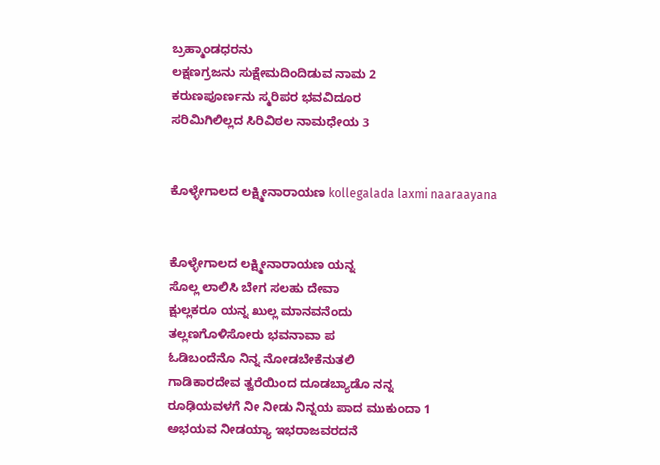ಬ್ರಹ್ಮಾಂಡಧರನು
ಲಕ್ಷಣಗ್ರಜನು ಸುಕ್ಷೇಮದಿಂದಿಡುವ ನಾಮ 2
ಕರುಣಪೂರ್ಣನು ಸ್ಮರಿಪರ ಭವವಿದೂರ
ಸರಿಮಿಗಿಲಿಲ್ಲದ ಸಿರಿವಿಠಲ ನಾಮಧೇಯ 3


ಕೊಳ್ಳೇಗಾಲದ ಲಕ್ಷ್ಮೀನಾರಾಯಣ kollegalada laxmi naaraayana


ಕೊಳ್ಳೇಗಾಲದ ಲಕ್ಷ್ಮೀನಾರಾಯಣ ಯನ್ನ
ಸೊಲ್ಲ ಲಾಲಿಸಿ ಬೇಗ ಸಲಹು ದೇವಾ
ಕ್ಷುಲ್ಲಕರೂ ಯನ್ನ ಖುಲ್ಲ ಮಾನವನೆಂದು
ತಲ್ಲಣಗೊಳಿಸೋರು ಭವನಾವಾ ಪ
ಓಡಿಬಂದೆನೊ ನಿನ್ನ ನೋಡಬೇಕೆನುತಲಿ
ಗಾಡಿಕಾರದೇವ ತ್ವರೆಯಿಂದ ದೂಡಬ್ಯಾಡೊ ನನ್ನ
ರೂಢಿಯವಳಗೆ ನೀ ನೀಡು ನಿನ್ನಯ ಪಾದ ಮುಕುಂದಾ 1
ಅಭಯವ ನೀಡಯ್ಯಾ ಇಭರಾಜವರದನೆ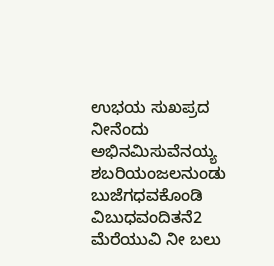ಉಭಯ ಸುಖಪ್ರದ ನೀನೆಂದು
ಅಭಿನಮಿಸುವೆನಯ್ಯ ಶಬರಿಯಂಜಲನುಂಡು
ಬುಜೆಗಧವಕೊಂಡಿ ವಿಬುಧವಂದಿತನೆ2
ಮೆರೆಯುವಿ ನೀ ಬಲು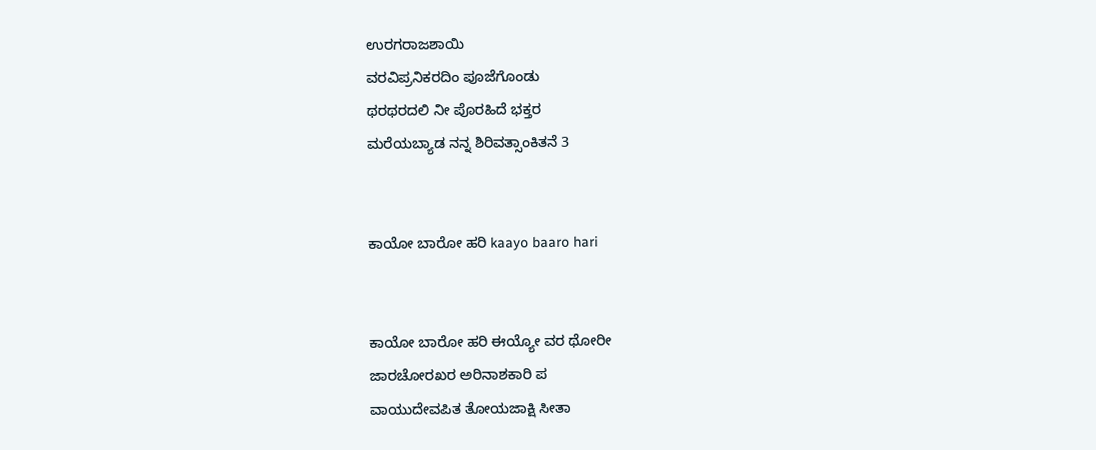ಉರಗರಾಜಶಾಯಿ
ವರವಿಪ್ರನಿಕರದಿಂ ಪೂಜೆಗೊಂಡು
ಥರಥರದಲಿ ನೀ ಪೊರಹಿದೆ ಭಕ್ತರ
ಮರೆಯಬ್ಯಾಡ ನನ್ನ ಶಿರಿವತ್ಸಾಂಕಿತನೆ 3


ಕಾಯೋ ಬಾರೋ ಹರಿ kaayo baaro hari


ಕಾಯೋ ಬಾರೋ ಹರಿ ಈಯ್ಯೋ ವರ ಥೋರೀ
ಜಾರಚೋರಖರ ಅರಿನಾಶಕಾರಿ ಪ
ವಾಯುದೇವಪಿತ ತೋಯಜಾಕ್ಷಿ ಸೀತಾ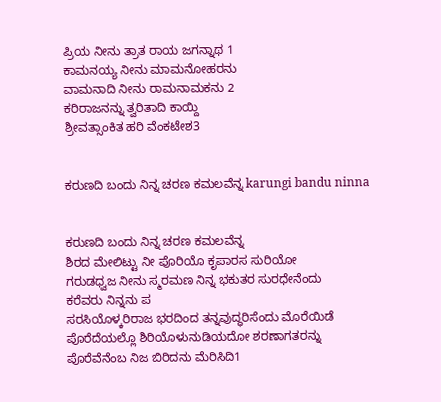ಪ್ರಿಯ ನೀನು ತ್ರಾತ ರಾಯ ಜಗನ್ನಾಥ 1
ಕಾಮನಯ್ಯ ನೀನು ಮಾಮನೋಹರನು
ವಾಮನಾದಿ ನೀನು ರಾಮನಾಮಕನು 2
ಕರಿರಾಜನನ್ನು ತ್ವರಿತಾದಿ ಕಾಯ್ದಿ
ಶ್ರೀವತ್ಸಾಂಕಿತ ಹರಿ ವೆಂಕಟೇಶ3


ಕರುಣದಿ ಬಂದು ನಿನ್ನ ಚರಣ ಕಮಲವೆನ್ನ karungi bandu ninna


ಕರುಣದಿ ಬಂದು ನಿನ್ನ ಚರಣ ಕಮಲವೆನ್ನ
ಶಿರದ ಮೇಲಿಟ್ಟು ನೀ ಪೊರಿಯೊ ಕೃಪಾರಸ ಸುರಿಯೋ
ಗರುಡಧ್ವಜ ನೀನು ಸ್ಮರಮಣ ನಿನ್ನ ಭಕುತರ ಸುರಧೇನೆಂದು
ಕರೆವರು ನಿನ್ನನು ಪ
ಸರಸಿಯೊಳ್ಕರಿರಾಜ ಭರದಿಂದ ತನ್ನವುದ್ಧರಿಸೆಂದು ಮೊರೆಯಿಡೆ
ಪೊರೆದೆಯಲ್ಲೊ ಶಿರಿಯೊಳುನುಡಿಯದೋ ಶರಣಾಗತರನ್ನು
ಪೊರೆವೆನೆಂಬ ನಿಜ ಬಿರಿದನು ಮೆರಿಸಿದಿ1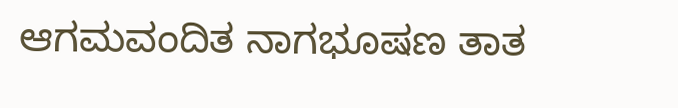ಆಗಮವಂದಿತ ನಾಗಭೂಷಣ ತಾತ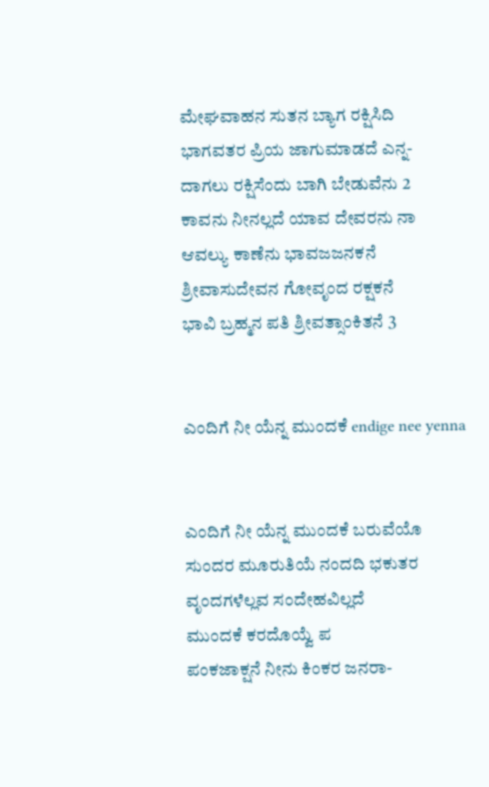ಮೇಘವಾಹನ ಸುತನ ಬ್ಯಾಗ ರಕ್ಷಿಸಿದಿ
ಭಾಗವತರ ಪ್ರಿಯ ಜಾಗುಮಾಡದೆ ಎನ್ನ-
ದಾಗಲು ರಕ್ಷಿಸೆಂದು ಬಾಗಿ ಬೇಡುವೆನು 2
ಕಾವನು ನೀನಲ್ಲದೆ ಯಾವ ದೇವರನು ನಾ
ಆವಲ್ಯು ಕಾಣೆನು ಭಾವಜಜನಕನೆ
ಶ್ರೀವಾಸುದೇವನ ಗೋವೃಂದ ರಕ್ಷಕನೆ
ಭಾವಿ ಬ್ರಹ್ಮನ ಪತಿ ಶ್ರೀವತ್ಸಾಂಕಿತನೆ 3


ಎಂದಿಗೆ ನೀ ಯೆನ್ನ ಮುಂದಕೆ endige nee yenna


ಎಂದಿಗೆ ನೀ ಯೆನ್ನ ಮುಂದಕೆ ಬರುವೆಯೊ
ಸುಂದರ ಮೂರುತಿಯೆ ನಂದದಿ ಭಕುತರ
ವೃಂದಗಳೆಲ್ಲವ ಸಂದೇಹವಿಲ್ಲದೆ
ಮುಂದಕೆ ಕರದೊಯ್ವೆ ಪ
ಪಂಕಜಾಕ್ಷನೆ ನೀನು ಕಿಂಕರ ಜನರಾ-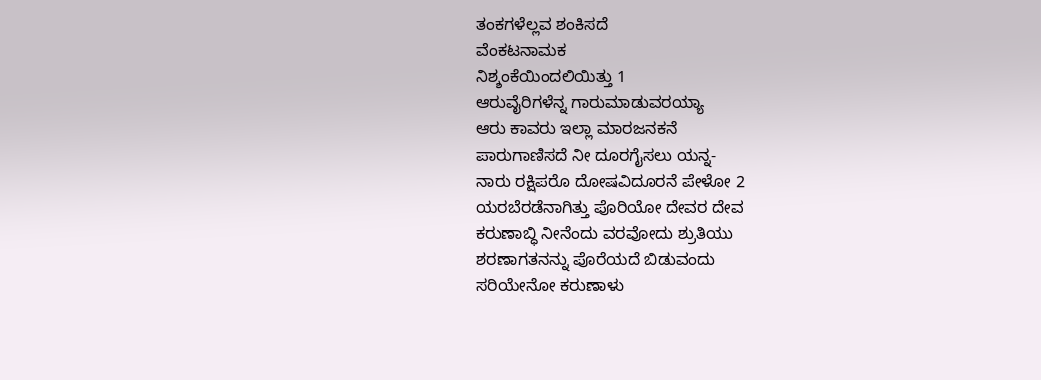ತಂಕಗಳೆಲ್ಲವ ಶಂಕಿಸದೆ
ವೆಂಕಟನಾಮಕ
ನಿಶ್ಶಂಕೆಯಿಂದಲಿಯಿತ್ತು 1
ಆರುವೈರಿಗಳೆನ್ನ ಗಾರುಮಾಡುವರಯ್ಯಾ
ಆರು ಕಾವರು ಇಲ್ಲಾ ಮಾರಜನಕನೆ
ಪಾರುಗಾಣಿಸದೆ ನೀ ದೂರಗೈಸಲು ಯನ್ನ-
ನಾರು ರಕ್ಷಿಪರೊ ದೋಷವಿದೂರನೆ ಪೇಳೋ 2
ಯರಬೆರಡೆನಾಗಿತ್ತು ಪೊರಿಯೋ ದೇವರ ದೇವ
ಕರುಣಾಬ್ಧಿ ನೀನೆಂದು ವರವೋದು ಶ್ರುತಿಯು
ಶರಣಾಗತನನ್ನು ಪೊರೆಯದೆ ಬಿಡುವಂದು
ಸರಿಯೇನೋ ಕರುಣಾಳು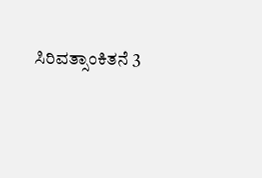ಸಿರಿವತ್ಸಾಂಕಿತನೆ 3